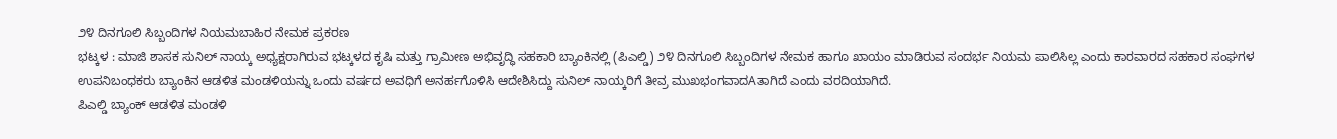೨೪ ದಿನಗೂಲಿ ಸಿಬ್ಬಂದಿಗಳ ನಿಯಮಬಾಹಿರ ನೇಮಕ ಪ್ರಕರಣ
ಭಟ್ಕಳ : ಮಾಜಿ ಶಾಸಕ ಸುನಿಲ್ ನಾಯ್ಕ ಅಧ್ಯಕ್ಷರಾಗಿರುವ ಭಟ್ಕಳದ ಕೃಷಿ ಮತ್ತು ಗ್ರಾಮೀಣ ಅಭಿವೃದ್ಧಿ ಸಹಕಾರಿ ಬ್ಯಾಂಕಿನಲ್ಲಿ (ಪಿಎಲ್ಡಿ) ೨೪ ದಿನಗೂಲಿ ಸಿಬ್ಬಂದಿಗಳ ನೇಮಕ ಹಾಗೂ ಖಾಯಂ ಮಾಡಿರುವ ಸಂದರ್ಭ ನಿಯಮ ಪಾಲಿಸಿಲ್ಲ ಎಂದು ಕಾರವಾರದ ಸಹಕಾರ ಸಂಘಗಳ ಉಪನಿಬಂಧಕರು ಬ್ಯಾಂಕಿನ ಆಡಳಿತ ಮಂಡಳಿಯನ್ನು ಒಂದು ವರ್ಷದ ಅವಧಿಗೆ ಅನರ್ಹಗೊಳಿಸಿ ಆದೇಶಿಸಿದ್ದು ಸುನಿಲ್ ನಾಯ್ಕರಿಗೆ ತೀವ್ರ ಮುಖಭಂಗವಾದAತಾಗಿದೆ ಎಂದು ವರದಿಯಾಗಿದೆ.
ಪಿಎಲ್ಡಿ ಬ್ಯಾಂಕ್ ಆಡಳಿತ ಮಂಡಳಿ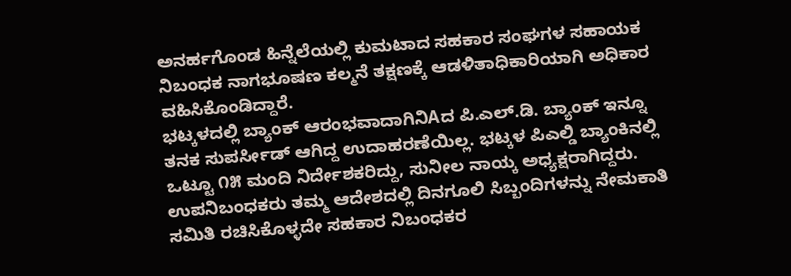ಅನರ್ಹಗೊಂಡ ಹಿನ್ನೆಲೆಯಲ್ಲಿ ಕುಮಟಾದ ಸಹಕಾರ ಸಂಘಗಳ ಸಹಾಯಕ ನಿಬಂಧಕ ನಾಗಭೂಷಣ ಕಲ್ಮನೆ ತಕ್ಷಣಕ್ಕೆ ಆಡಳಿತಾಧಿಕಾರಿಯಾಗಿ ಅಧಿಕಾರ ವಹಿಸಿಕೊಂಡಿದ್ದಾರೆ.
ಭಟ್ಕಳದಲ್ಲಿ ಬ್ಯಾಂಕ್ ಆರಂಭವಾದಾಗಿನಿAದ ಪಿ.ಎಲ್.ಡಿ. ಬ್ಯಾಂಕ್ ಇನ್ನೂ ತನಕ ಸುಪರ್ಸೀಡ್ ಆಗಿದ್ದ ಉದಾಹರಣೆಯಿಲ್ಲ. ಭಟ್ಕಳ ಪಿಎಲ್ಡಿ ಬ್ಯಾಂಕಿನಲ್ಲಿ ಒಟ್ಟೂ ೧೫ ಮಂದಿ ನಿರ್ದೇಶಕರಿದ್ದು, ಸುನೀಲ ನಾಯ್ಕ ಅಧ್ಯಕ್ಷರಾಗಿದ್ದರು. ಉಪನಿಬಂಧಕರು ತಮ್ಮ ಆದೇಶದಲ್ಲಿ ದಿನಗೂಲಿ ಸಿಬ್ಬಂದಿಗಳನ್ನು ನೇಮಕಾತಿ ಸಮಿತಿ ರಚಿಸಿಕೊಳ್ಳದೇ ಸಹಕಾರ ನಿಬಂಧಕರ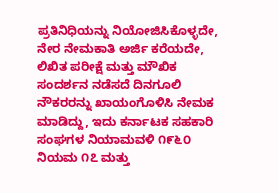ಪ್ರತಿನಿಧಿಯನ್ನು ನಿಯೋಜಿಸಿಕೊಳ್ಳದೇ, ನೇರ ನೇಮಕಾತಿ ಅರ್ಜಿ ಕರೆಯದೇ, ಲಿಖಿತ ಪರೀಕ್ಷೆ ಮತ್ತು ಮೌಖಿಕ ಸಂದರ್ಶನ ನಡೆಸದೆ ದಿನಗೂಲಿ ನೌಕರರನ್ನು ಖಾಯಂಗೊಳಿಸಿ ನೇಮಕ ಮಾಡಿದ್ದು, ಇದು ಕರ್ನಾಟಕ ಸಹಕಾರಿ ಸಂಘಗಳ ನಿಯಾಮವಳಿ ೧೯೬೦ ನಿಯಮ ೧೭ ಮತ್ತು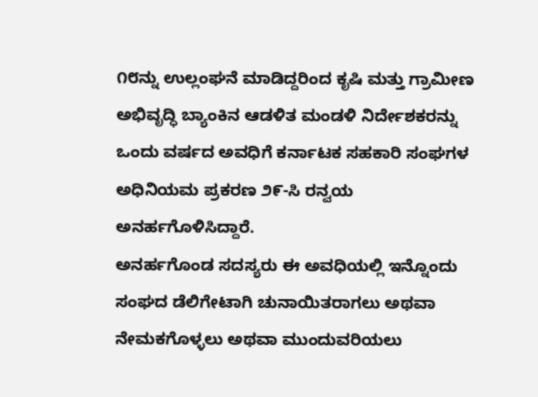೧೮ನ್ನು ಉಲ್ಲಂಘನೆ ಮಾಡಿದ್ದರಿಂದ ಕೃಷಿ ಮತ್ತು ಗ್ರಾಮೀಣ ಅಭಿವೃದ್ಧಿ ಬ್ಯಾಂಕಿನ ಆಡಳಿತ ಮಂಡಳಿ ನಿರ್ದೇಶಕರನ್ನು ಒಂದು ವರ್ಷದ ಅವಧಿಗೆ ಕರ್ನಾಟಕ ಸಹಕಾರಿ ಸಂಘಗಳ ಅಧಿನಿಯಮ ಪ್ರಕರಣ ೨೯-ಸಿ ರನ್ವಯ ಅನರ್ಹಗೊಳಿಸಿದ್ದಾರೆ.
ಅನರ್ಹಗೊಂಡ ಸದಸ್ಯರು ಈ ಅವಧಿಯಲ್ಲಿ ಇನ್ನೊಂದು ಸಂಘದ ಡೆಲಿಗೇಟಾಗಿ ಚುನಾಯಿತರಾಗಲು ಅಥವಾ ನೇಮಕಗೊಳ್ಳಲು ಅಥವಾ ಮುಂದುವರಿಯಲು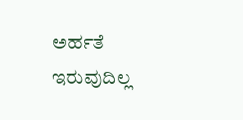ಅರ್ಹತೆ ಇರುವುದಿಲ್ಲ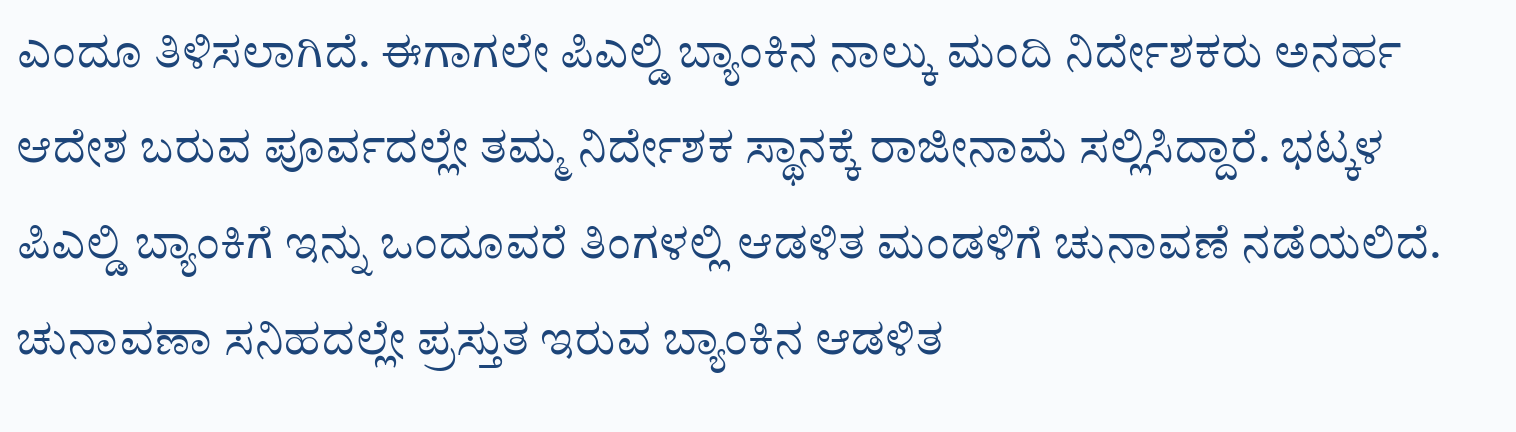ಎಂದೂ ತಿಳಿಸಲಾಗಿದೆ. ಈಗಾಗಲೇ ಪಿಎಲ್ಡಿ ಬ್ಯಾಂಕಿನ ನಾಲ್ಕು ಮಂದಿ ನಿರ್ದೇಶಕರು ಅನರ್ಹ ಆದೇಶ ಬರುವ ಪೂರ್ವದಲ್ಲೇ ತಮ್ಮ ನಿರ್ದೇಶಕ ಸ್ಥಾನಕ್ಕೆ ರಾಜೀನಾಮೆ ಸಲ್ಲಿಸಿದ್ದಾರೆ. ಭಟ್ಕಳ ಪಿಎಲ್ಡಿ ಬ್ಯಾಂಕಿಗೆ ಇನ್ನು ಒಂದೂವರೆ ತಿಂಗಳಲ್ಲಿ ಆಡಳಿತ ಮಂಡಳಿಗೆ ಚುನಾವಣೆ ನಡೆಯಲಿದೆ. ಚುನಾವಣಾ ಸನಿಹದಲ್ಲೇ ಪ್ರಸ್ತುತ ಇರುವ ಬ್ಯಾಂಕಿನ ಆಡಳಿತ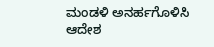ಮಂಡಳಿ ಅನರ್ಹಗೊಳಿಸಿ ಆದೇಶ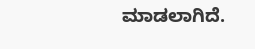ಮಾಡಲಾಗಿದೆ.